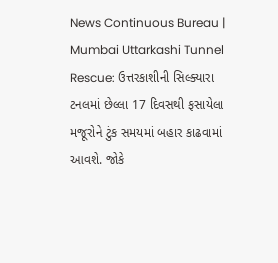News Continuous Bureau | Mumbai Uttarkashi Tunnel Rescue: ઉત્તરકાશીની સિલ્ક્યારા ટનલમાં છેલ્લા 17 દિવસથી ફસાયેલા મજૂરોને ટુંક સમયમાં બહાર કાઢવામાં આવશે. જોકે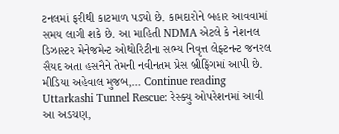ટનલમાં ફરીથી કાટમાળ પડ્યો છે. કામદારોને બહાર આવવામાં સમય લાગી શકે છે. આ માહિતી NDMA એટલે કે નેશનલ ડિઝાસ્ટર મેનેજમેન્ટ ઓથોરિટીના સભ્ય નિવૃત્ત લેફ્ટનન્ટ જનરલ સૈયદ અતા હસનૈને તેમની નવીનતમ પ્રેસ બ્રીફિંગમાં આપી છે. મીડિયા અહેવાલ મુજબ,… Continue reading Uttarkashi Tunnel Rescue: રેસ્ક્યુ ઓપરેશનમાં આવી આ અડચણ,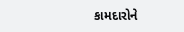કામદારોને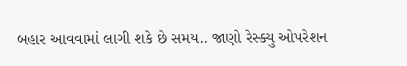બહાર આવવામાં લાગી શકે છે સમય.. જાણો રેસ્ક્યુ ઓપરેશન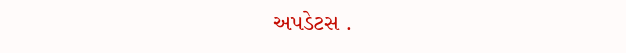અપડેટસ .